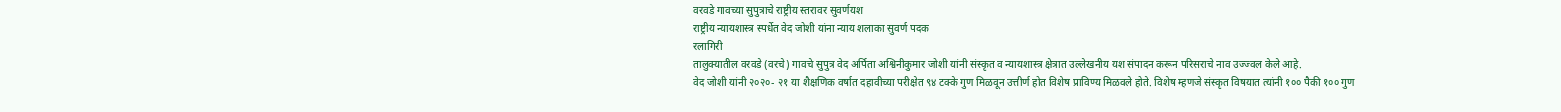वरवडे गावच्या सुपुत्राचे राष्ट्रीय स्तरावर सुवर्णयश
राष्ट्रीय न्यायशास्त्र स्पर्धेत वेद जोशी यांना न्याय शलाका सुवर्ण पदक
रलागिरी
तालुक्यातील वरवडे (वरचे) गावचे सुपुत्र वेद अर्पिता अश्विनीकुमार जोशी यांनी संस्कृत व न्यायशास्त्र क्षेत्रात उल्लेखनीय यश संपादन करून परिसराचे नाव उज्ज्वल केले आहे.
वेद जोशी यांनी २०२०- २१ या शैक्षणिक वर्षात दहावीच्या परीक्षेत ९४ टक्के गुण मिळवून उत्तीर्ण होत विशेष प्राविण्य मिळवले होते. विशेष म्हणजे संस्कृत विषयात त्यांनी १०० पैकी १०० गुण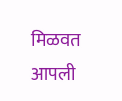मिळवत आपली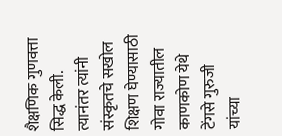शैक्षणिक गुणवत्ता सिद्ध केली. त्यानंतर त्यांनी संस्कृतचे सखोल शिक्षण घेण्यासाठी गोवा राज्यातील काणकोण येथे टेंगसे गुरुजी यांच्या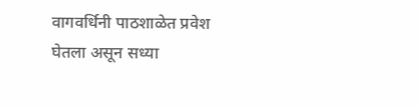वागवर्धिनी पाठशाळेत प्रवेश घेतला असून सध्या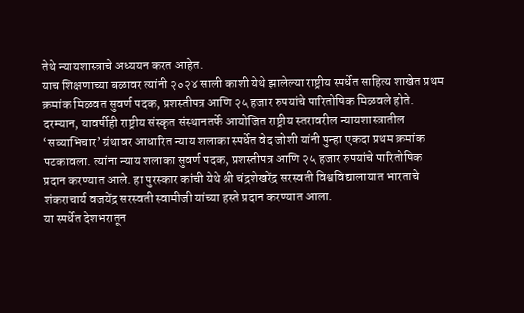तेथे न्यायशास्त्राचे अध्ययन करत आहेत.
याच शिक्षणाच्या बळावर त्यांनी २०२४ साली काशी येथे झालेल्या राष्ट्रीय स्पर्धेत साहित्य शाखेत प्रथम क्रमांक मिळवत सुवर्ण पदक, प्रशस्तीपत्र आणि २५ हजार रुपयांचे पारितोषिक मिळवले होते.
दरम्यान, यावर्षीही राष्ट्रीय संस्कृत संस्थानतर्फे आयोजित राष्ट्रीय स्तरावरील न्यायशास्त्रातील ‘सव्याभिचार’ ग्रंथावर आधारित न्याय शलाका स्पर्धेत वेद जोशी यांनी पुन्हा एकदा प्रथम क्रमांक पटकावला. त्यांना न्याय शलाका सुवर्ण पदक, प्रशस्तीपत्र आणि २५ हजार रुपयांचे पारितोषिक प्रदान करण्यात आले. हा पुरस्कार कांची येथे श्री चंद्रशेखरेंद्र सरस्वती विश्वविद्यालायात भारताचे शंकराचार्य वजयेंद्र सरस्वती स्वामीजी यांच्या हस्ते प्रदान करण्यात आला.
या स्पर्धेत देशभरातून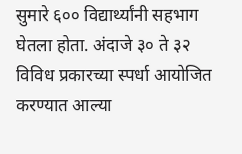सुमारे ६०० विद्यार्थ्यांनी सहभाग घेतला होता. अंदाजे ३० ते ३२ विविध प्रकारच्या स्पर्धा आयोजित करण्यात आल्या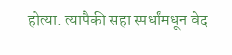होत्या. त्यापैकी सहा स्पर्धांमधून वेद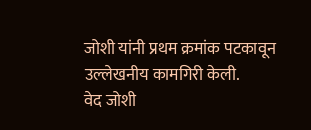जोशी यांनी प्रथम क्रमांक पटकावून उल्लेखनीय कामगिरी केली.
वेद जोशी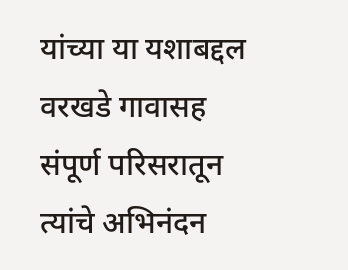यांच्या या यशाबद्दल वरखडे गावासह संपूर्ण परिसरातून त्यांचे अभिनंदन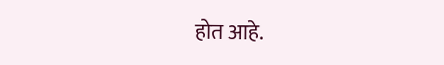होत आहे.